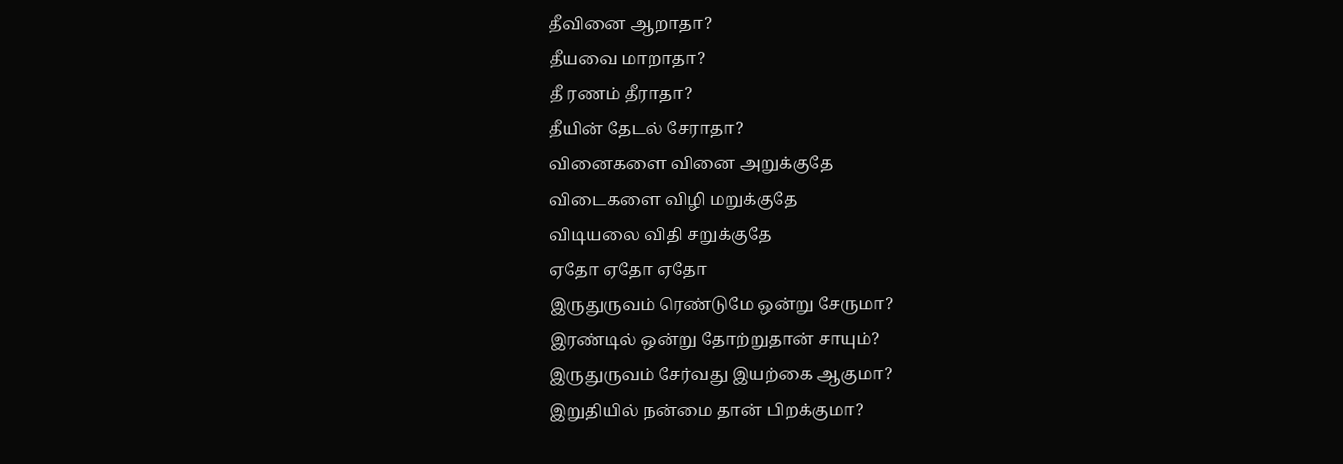தீவினை ஆறாதா?
தீயவை மாறாதா?
தீ ரணம் தீராதா?
தீயின் தேடல் சேராதா?
வினைகளை வினை அறுக்குதே
விடைகளை விழி மறுக்குதே
விடியலை விதி சறுக்குதே
ஏதோ ஏதோ ஏதோ
இருதுருவம் ரெண்டுமே ஒன்று சேருமா?
இரண்டில் ஒன்று தோற்றுதான் சாயும்?
இருதுருவம் சேர்வது இயற்கை ஆகுமா?
இறுதியில் நன்மை தான் பிறக்குமா?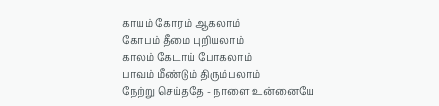காயம் கோரம் ஆகலாம்
கோபம் தீமை புறியலாம்
காலம் கேடாய் போகலாம்
பாவம் மீண்டும் திரும்பலாம்
நேற்று செய்ததே - நாளை உன்னையே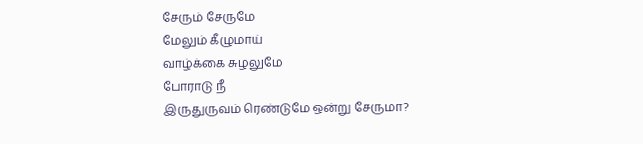சேரும் சேருமே
மேலும் கீழுமாய்
வாழ்க்கை சுழலுமே
போராடு நீ
இருதுருவம் ரெண்டுமே ஒன்று சேருமா?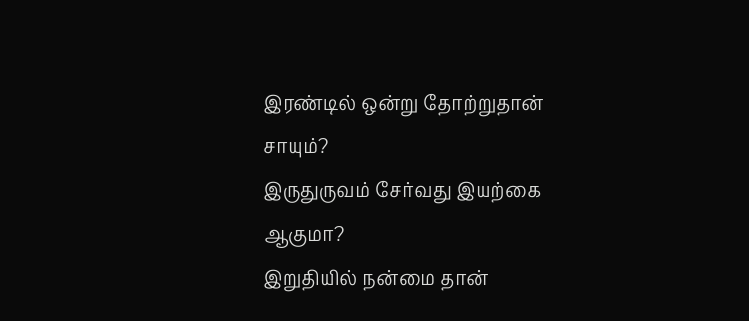இரண்டில் ஒன்று தோற்றுதான் சாயும்?
இருதுருவம் சேர்வது இயற்கை ஆகுமா?
இறுதியில் நன்மை தான்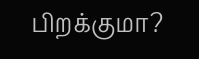பிறக்குமா?